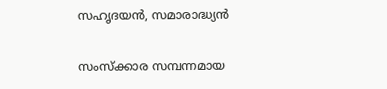സഹൃദയന്‍, സമാരാദ്ധ്യന്‍

സംസ്ക്കാര സമ്പന്നമായ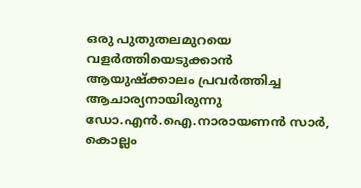ഒരു പുതുതലമുറയെ വളര്‍ത്തിയെടുക്കാന്‍ ആയുഷ്ക്കാലം പ്രവര്‍ത്തിച്ച ആചാര്യനായിരുന്നു ഡോ.എന്‍.ഐ.നാരായണന്‍ സാര്‍, കൊല്ലം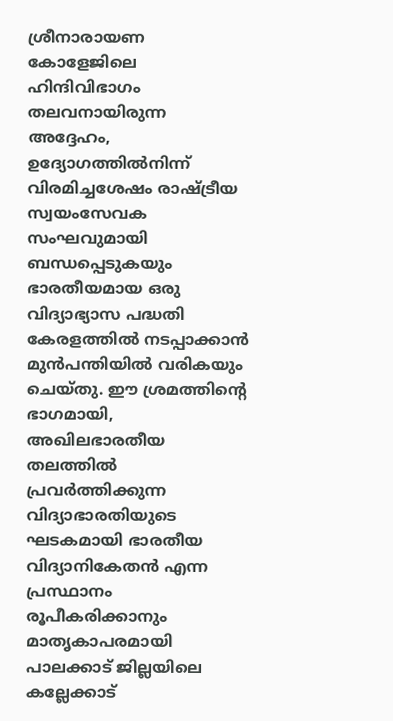ശ്രീനാരായണ കോളേജിലെ ഹിന്ദിവിഭാഗം തലവനായിരുന്ന അദ്ദേഹം, ഉദ്യോഗത്തില്‍നിന്ന്‌ വിരമിച്ചശേഷം രാഷ്ട്രീയ സ്വയംസേവക സംഘവുമായി ബന്ധപ്പെടുകയും ഭാരതീയമായ ഒരു വിദ്യാഭ്യാസ പദ്ധതി കേരളത്തില്‍ നടപ്പാക്കാന്‍ മുന്‍പന്തിയില്‍ വരികയും ചെയ്തു. ഈ ശ്രമത്തിന്റെ ഭാഗമായി, അഖിലഭാരതീയ തലത്തില്‍ പ്രവര്‍ത്തിക്കുന്ന വിദ്യാഭാരതിയുടെ ഘടകമായി ഭാരതീയ വിദ്യാനികേതന്‍ എന്ന പ്രസ്ഥാനം രൂപീകരിക്കാനും മാതൃകാപരമായി പാലക്കാട്‌ ജില്ലയിലെ കല്ലേക്കാട്‌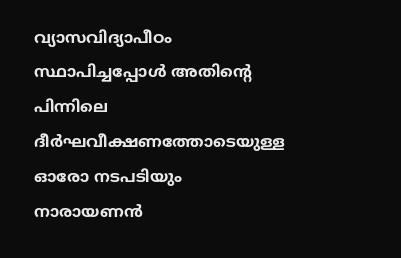വ്യാസവിദ്യാപീഠം സ്ഥാപിച്ചപ്പോള്‍ അതിന്റെ പിന്നിലെ ദീര്‍ഘവീക്ഷണത്തോടെയുള്ള ഓരോ നടപടിയും നാരായണന്‍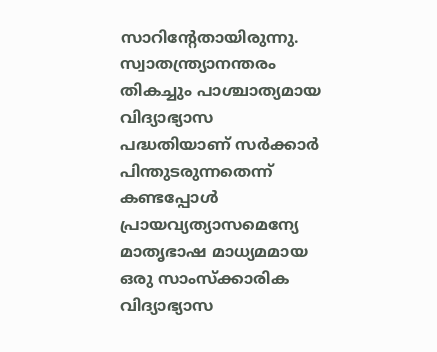സാറിന്റേതായിരുന്നു. സ്വാതന്ത്ര്യാനന്തരം തികച്ചും പാശ്ചാത്യമായ വിദ്യാഭ്യാസ പദ്ധതിയാണ്‌ സര്‍ക്കാര്‍ പിന്തുടരുന്നതെന്ന്‌ കണ്ടപ്പോള്‍ പ്രായവ്യത്യാസമെന്യേ മാതൃഭാഷ മാധ്യമമായ ഒരു സാംസ്ക്കാരിക വിദ്യാഭ്യാസ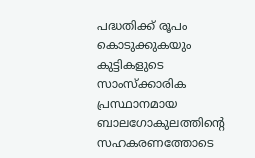പദ്ധതിക്ക്‌ രൂപം കൊടുക്കുകയും കുട്ടികളുടെ സാംസ്ക്കാരിക പ്രസ്ഥാനമായ ബാലഗോകുലത്തിന്റെ സഹകരണത്തോടെ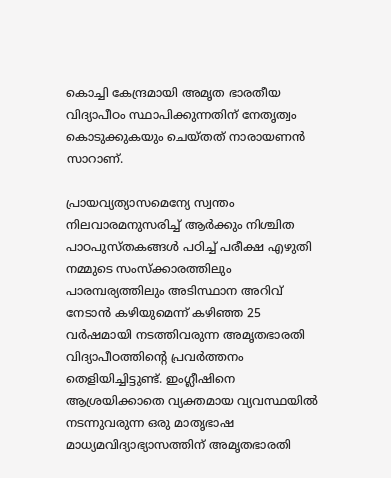കൊച്ചി കേന്ദ്രമായി അമൃത ഭാരതീയ വിദ്യാപീഠം സ്ഥാപിക്കുന്നതിന്‌ നേതൃത്വം കൊടുക്കുകയും ചെയ്തത്‌ നാരായണന്‍ സാറാണ്‌.

പ്രായവ്യത്യാസമെന്യേ സ്വന്തം നിലവാരമനുസരിച്ച്‌ ആര്‍ക്കും നിശ്ചിത പാഠപുസ്തകങ്ങള്‍ പഠിച്ച്‌ പരീക്ഷ എഴുതി നമ്മുടെ സംസ്ക്കാരത്തിലും പാരമ്പര്യത്തിലും അടിസ്ഥാന അറിവ്‌ നേടാന്‍ കഴിയുമെന്ന്‌ കഴിഞ്ഞ 25 വര്‍ഷമായി നടത്തിവരുന്ന അമൃതഭാരതി വിദ്യാപീഠത്തിന്റെ പ്രവര്‍ത്തനം തെളിയിച്ചിട്ടുണ്ട്‌. ഇംഗ്ലീഷിനെ ആശ്രയിക്കാതെ വ്യക്തമായ വ്യവസ്ഥയില്‍ നടന്നുവരുന്ന ഒരു മാതൃഭാഷ മാധ്യമവിദ്യാഭ്യാസത്തിന്‌ അമൃതഭാരതി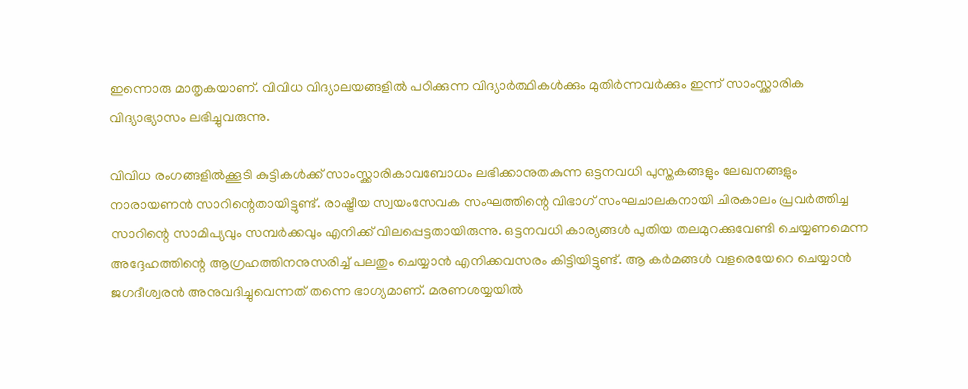ഇന്നൊരു മാതൃകയാണ്‌. വിവിധ വിദ്യാലയങ്ങളില്‍ പഠിക്കുന്ന വിദ്യാര്‍ത്ഥികള്‍ക്കും മുതിര്‍ന്നവര്‍ക്കും ഇന്ന്‌ സാംസ്ക്കാരിക വിദ്യാഭ്യാസം ലഭിച്ചുവരുന്നു.

വിവിധ രംഗങ്ങളില്‍ക്കൂടി കുട്ടികള്‍ക്ക്‌ സാംസ്ക്കാരികാവബോധം ലഭിക്കാനുതകുന്ന ഒട്ടനവധി പുസ്തകങ്ങളും ലേഖനങ്ങളും നാരായണന്‍ സാറിന്റെതായിട്ടുണ്ട്‌. രാഷ്ട്രീയ സ്വയംസേവക സംഘത്തിന്റെ വിഭാഗ്‌ സംഘചാലകനായി ചിരകാലം പ്രവര്‍ത്തിച്ച സാറിന്റെ സാമിപ്യവും സമ്പര്‍ക്കവും എനിക്ക്‌ വിലപ്പെട്ടതായിരുന്നു. ഒട്ടനവധി കാര്യങ്ങള്‍ പുതിയ തലമുറക്കുവേണ്ടി ചെയ്യണമെന്ന അദ്ദേഹത്തിന്റെ ആഗ്രഹത്തിനനുസരിച്ച്‌ പലതും ചെയ്യാന്‍ എനിക്കവസരം കിട്ടിയിട്ടുണ്ട്‌. ആ കര്‍മങ്ങള്‍ വളരെയേറെ ചെയ്യാന്‍ ജഗദീശ്വരന്‍ അനുവദിച്ചുവെന്നത്‌ തന്നെ ഭാഗ്യമാണ്‌. മരണശയ്യയില്‍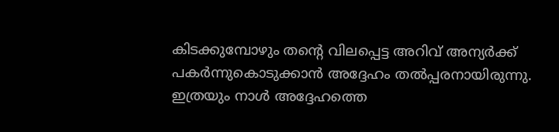കിടക്കുമ്പോഴും തന്റെ വിലപ്പെട്ട അറിവ്‌ അന്യര്‍ക്ക്‌ പകര്‍ന്നുകൊടുക്കാന്‍ അദ്ദേഹം തല്‍പ്പരനായിരുന്നു. ഇത്രയും നാള്‍ അദ്ദേഹത്തെ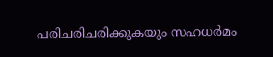പരിചരിചരിക്കുകയും സഹധര്‍മം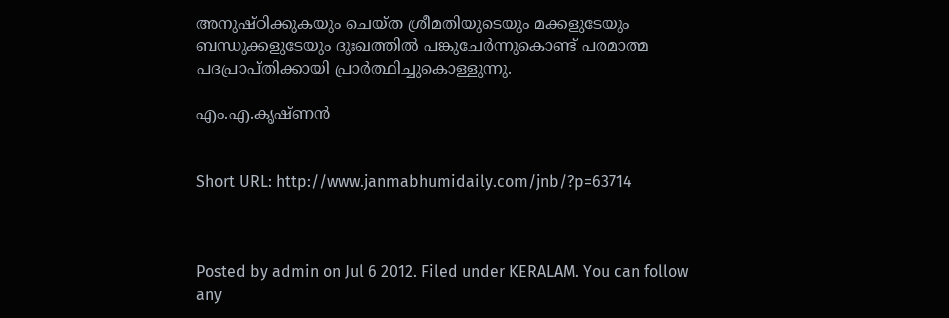അനുഷ്ഠിക്കുകയും ചെയ്ത ശ്രീമതിയുടെയും മക്കളുടേയും ബന്ധുക്കളുടേയും ദുഃഖത്തില്‍ പങ്കുചേര്‍ന്നുകൊണ്ട്‌ പരമാത്മ പദപ്രാപ്തിക്കായി പ്രാര്‍ത്ഥിച്ചുകൊള്ളുന്നു.

എം.എ.കൃഷ്ണന്‍


Short URL: http://www.janmabhumidaily.com/jnb/?p=63714



Posted by admin on Jul 6 2012. Filed under KERALAM. You can follow any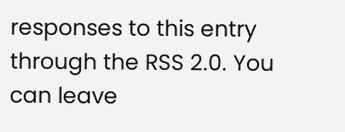responses to this entry through the RSS 2.0. You can leave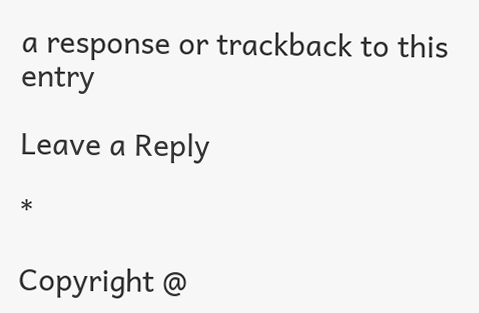a response or trackback to this entry

Leave a Reply

*

Copyright @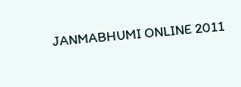JANMABHUMI ONLINE 2011